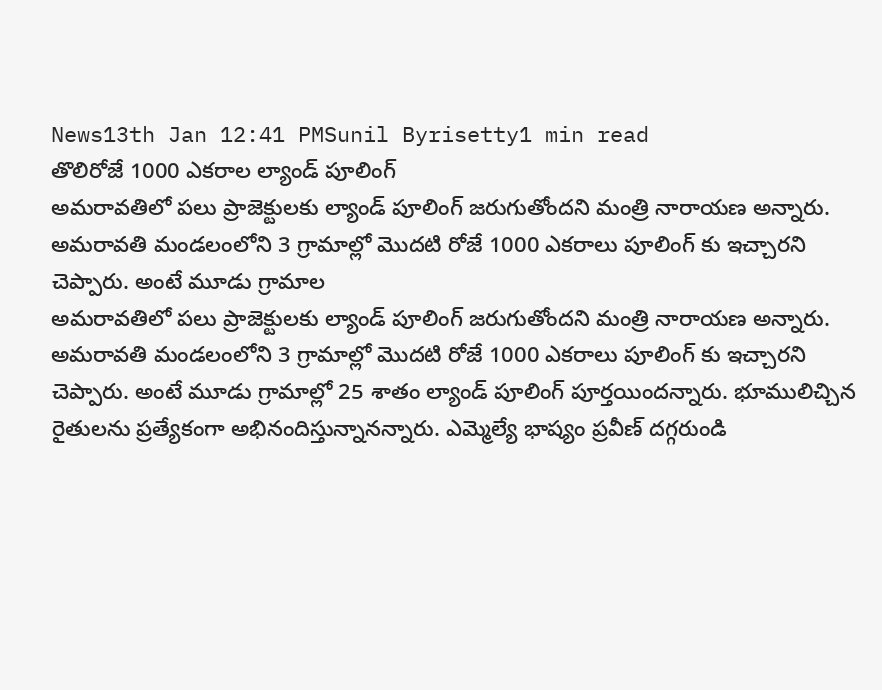News13th Jan 12:41 PMSunil Byrisetty1 min read
తొలిరోజే 1000 ఎకరాల ల్యాండ్ పూలింగ్
అమరావతిలో పలు ప్రాజెక్టులకు ల్యాండ్ పూలింగ్ జరుగుతోందని మంత్రి నారాయణ అన్నారు. అమరావతి మండలంలోని 3 గ్రామాల్లో మొదటి రోజే 1000 ఎకరాలు పూలింగ్ కు ఇచ్చారని చెప్పారు. అంటే మూడు గ్రామాల
అమరావతిలో పలు ప్రాజెక్టులకు ల్యాండ్ పూలింగ్ జరుగుతోందని మంత్రి నారాయణ అన్నారు. అమరావతి మండలంలోని 3 గ్రామాల్లో మొదటి రోజే 1000 ఎకరాలు పూలింగ్ కు ఇచ్చారని చెప్పారు. అంటే మూడు గ్రామాల్లో 25 శాతం ల్యాండ్ పూలింగ్ పూర్తయిందన్నారు. భూములిచ్చిన రైతులను ప్రత్యేకంగా అభినందిస్తున్నానన్నారు. ఎమ్మెల్యే భాష్యం ప్రవీణ్ దగ్గరుండి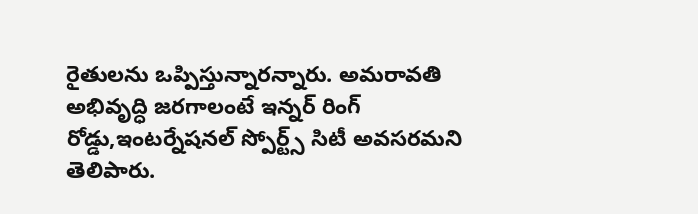రైతులను ఒప్పిస్తున్నారన్నారు. అమరావతి అభివృద్ధి జరగాలంటే ఇన్నర్ రింగ్ రోడ్డు,ఇంటర్నేషనల్ స్పోర్ట్స్ సిటీ అవసరమని తెలిపారు.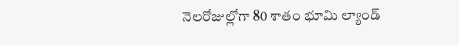నెలరోజుల్లోగా 80 శాతం భూమి ల్యాండ్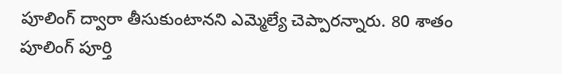పూలింగ్ ద్వారా తీసుకుంటానని ఎమ్మెల్యే చెప్పారన్నారు. 80 శాతం పూలింగ్ పూర్తి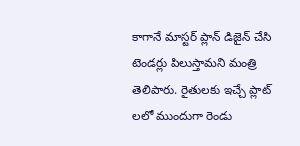కాగానే మాస్టర్ ప్లాన్ డిజైన్ చేసి టెండర్లు పిలుస్తామని మంత్రి తెలిపారు. రైతులకు ఇచ్చే ప్లాట్ లలో ముందుగా రెండు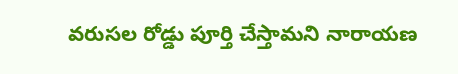వరుసల రోడ్డు పూర్తి చేస్తామని నారాయణ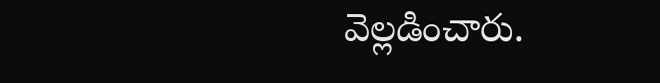వెల్లడించారు.